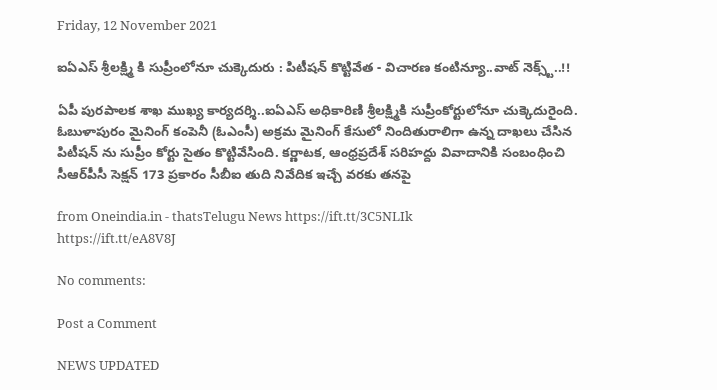Friday, 12 November 2021

ఐఏఎస్ శ్రీలక్ష్మి కి సుప్రీంలోనూ చుక్కెదురు : పిటీషన్ కొట్టివేత - విచారణ కంటిన్యూ..వాట్ నెక్స్ట్..!!

ఏపీ పురపాలక శాఖ ముఖ్య కార్యదర్శి..ఐఏఎస్ అధికారిణి శ్రీలక్ష్మికి సుప్రీంకోర్టులోనూ చుక్కెదురైంది. ఓబుళాపురం మైనింగ్‌ కంపెనీ (ఓఎంసీ) అక్రమ మైనింగ్‌ కేసులో నిందితురాలిగా ఉన్న దాఖలు చేసిన పిటీషన్ ను సుప్రీం కోర్టు సైతం కొట్టివేసింది. కర్ణాటక, ఆంధ్రప్రదేశ్‌ సరిహద్దు వివాదానికి సంబంధించి సీఆర్‌పీసీ సెక్షన్‌ 173 ప్రకారం సీబీఐ తుది నివేదిక ఇచ్చే వరకు తనపై

from Oneindia.in - thatsTelugu News https://ift.tt/3C5NLIk
https://ift.tt/eA8V8J

No comments:

Post a Comment

NEWS UPDATED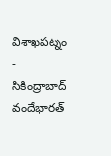విశాఖపట్నం - సికింద్రాబాద్ వందేభారత్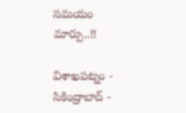సమయం మార్పు..!!

విశాఖపట్నం - సికింద్రాబాద్ -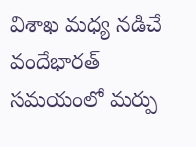విశాఖ మధ్య నడిచే వందేభారత్ సమయంలో మర్పు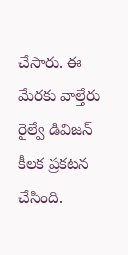చేసారు. ఈ మేరకు వాల్తేరు రైల్వే డివిజన్ కీలక ప్రకటన చేసింది.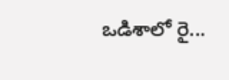ఒడిశాలో రై...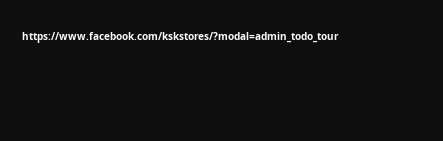https://www.facebook.com/kskstores/?modal=admin_todo_tour